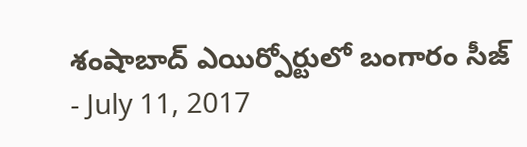శంషాబాద్ ఎయిర్పోర్టులో బంగారం సీజ్
- July 11, 2017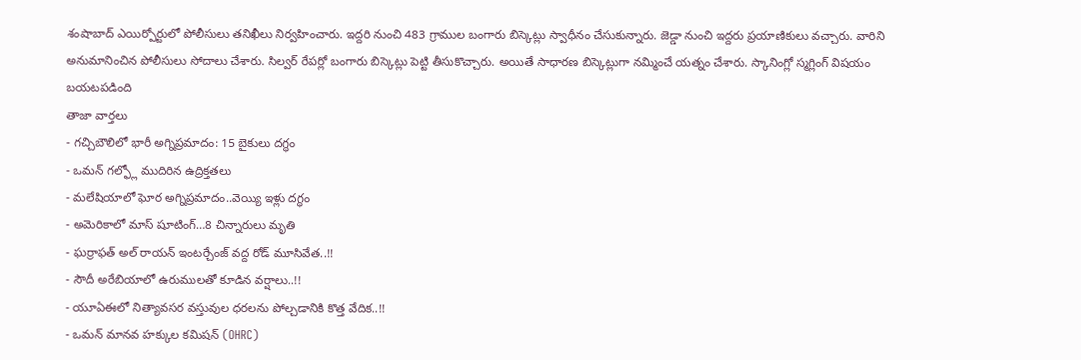శంషాబాద్ ఎయిర్పోర్టులో పోలీసులు తనిఖీలు నిర్వహించారు. ఇద్దరి నుంచి 483 గ్రాముల బంగారు బిస్కెట్లు స్వాధీనం చేసుకున్నారు. జెడ్డా నుంచి ఇద్దరు ప్రయాణికులు వచ్చారు. వారిని అనుమానించిన పోలీసులు సోదాలు చేశారు. సిల్వర్ రేపర్లో బంగారు బిస్కెట్లు పెట్టి తీసుకొచ్చారు. అయితే సాధారణ బిస్కెట్లుగా నమ్మించే యత్నం చేశారు. స్కానింగ్లో స్మగ్లింగ్ విషయం బయటపడింది
తాజా వార్తలు
- గచ్చిబౌలిలో భారీ అగ్నిప్రమాదం: 15 బైకులు దగ్ధం
- ఒమన్ గల్ఫ్లో ముదిరిన ఉద్రిక్తతలు
- మలేషియాలో ఘోర అగ్నిప్రమాదం..వెయ్యి ఇళ్లు దగ్ధం
- అమెరికాలో మాస్ షూటింగ్…8 చిన్నారులు మృతి
- ఘర్రాఫత్ అల్ రాయన్ ఇంటర్చేంజ్ వద్ద రోడ్ మూసివేత..!!
- సౌదీ అరేబియాలో ఉరుములతో కూడిన వర్షాలు..!!
- యూఏఈలో నిత్యావసర వస్తువుల ధరలను పోల్చడానికి కొత్త వేదిక..!!
- ఒమన్ మానవ హక్కుల కమిషన్ (OHRC)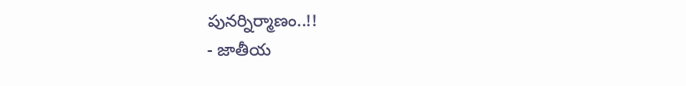పునర్నిర్మాణం..!!
- జాతీయ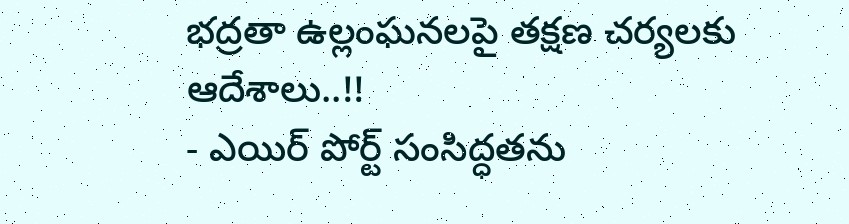భద్రతా ఉల్లంఘనలపై తక్షణ చర్యలకు ఆదేశాలు..!!
- ఎయిర్ పోర్ట్ సంసిద్ధతను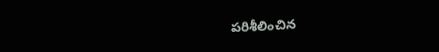పరిశీలించిన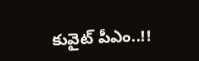కువైట్ పీఎం..!!